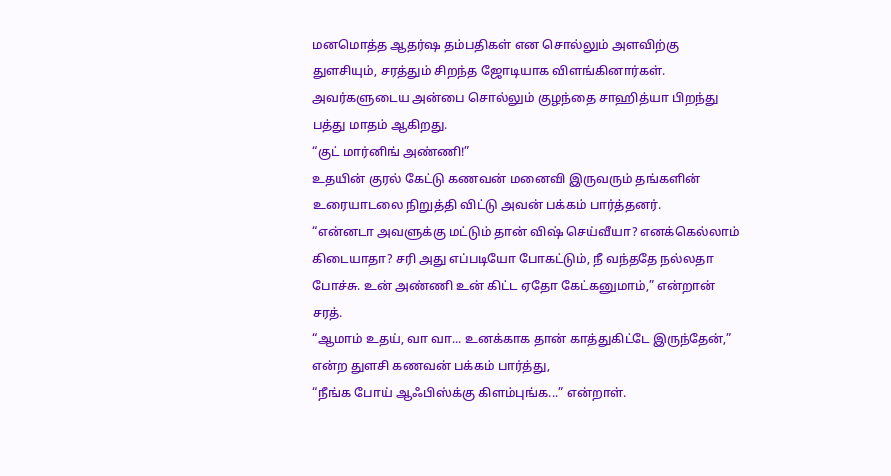மனமொத்த ஆதர்ஷ தம்பதிகள் என சொல்லும் அளவிற்கு துளசியும், சரத்தும் சிறந்த ஜோடியாக விளங்கினார்கள்.
அவர்களுடைய அன்பை சொல்லும் குழந்தை சாஹித்யா பிறந்து பத்து மாதம் ஆகிறது.
“குட் மார்னிங் அண்ணி!”
உதயின் குரல் கேட்டு கணவன் மனைவி இருவரும் தங்களின் உரையாடலை நிறுத்தி விட்டு அவன் பக்கம் பார்த்தனர்.
“என்னடா அவளுக்கு மட்டும் தான் விஷ் செய்வீயா? எனக்கெல்லாம் கிடையாதா? சரி அது எப்படியோ போகட்டும், நீ வந்ததே நல்லதா போச்சு. உன் அண்ணி உன் கிட்ட ஏதோ கேட்கனுமாம்,” என்றான் சரத்.
“ஆமாம் உதய், வா வா... உனக்காக தான் காத்துகிட்டே இருந்தேன்,” என்ற துளசி கணவன் பக்கம் பார்த்து,
“நீங்க போய் ஆஃபிஸ்க்கு கிளம்புங்க...” என்றாள்.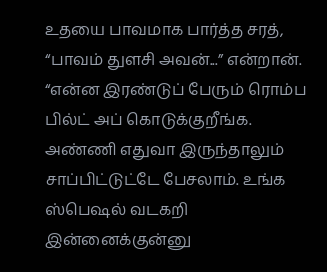உதயை பாவமாக பார்த்த சரத்,
“பாவம் துளசி அவன்...” என்றான்.
“என்ன இரண்டுப் பேரும் ரொம்ப பில்ட் அப் கொடுக்குறீங்க. அண்ணி எதுவா இருந்தாலும் சாப்பிட்டுட்டே பேசலாம். உங்க ஸ்பெஷல் வடகறி இன்னைக்குன்னு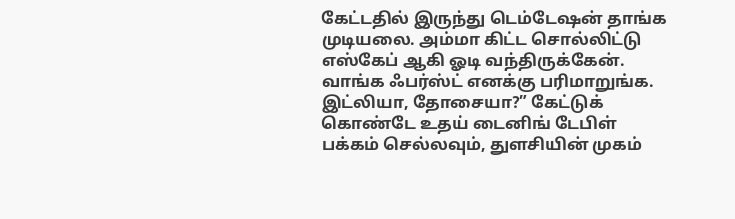கேட்டதில் இருந்து டெம்டேஷன் தாங்க முடியலை. அம்மா கிட்ட சொல்லிட்டு எஸ்கேப் ஆகி ஓடி வந்திருக்கேன். வாங்க ஃபர்ஸ்ட் எனக்கு பரிமாறுங்க. இட்லியா, தோசையா?” கேட்டுக் கொண்டே உதய் டைனிங் டேபிள் பக்கம் செல்லவும், துளசியின் முகம்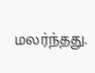மலர்ந்தது.